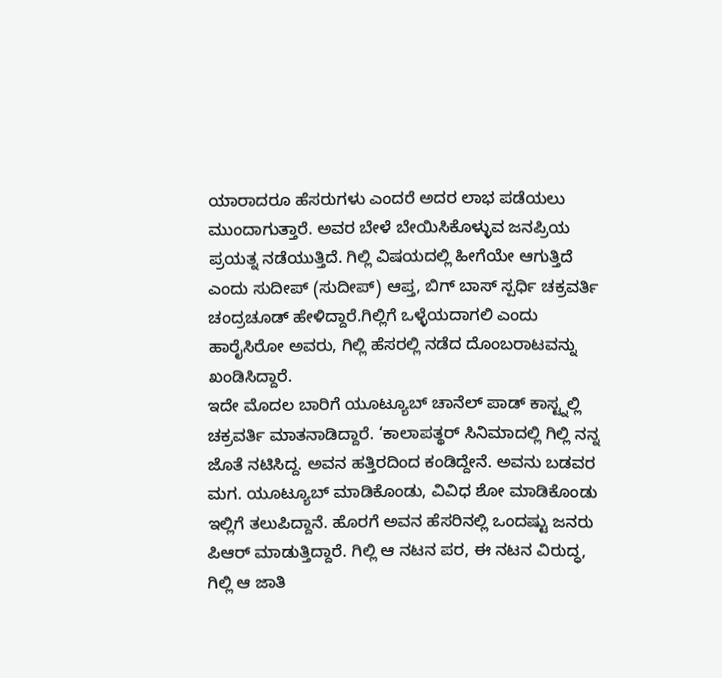ಯಾರಾದರೂ ಹೆಸರುಗಳು ಎಂದರೆ ಅದರ ಲಾಭ ಪಡೆಯಲು ಮುಂದಾಗುತ್ತಾರೆ. ಅವರ ಬೇಳೆ ಬೇಯಿಸಿಕೊಳ್ಳುವ ಜನಪ್ರಿಯ ಪ್ರಯತ್ನ ನಡೆಯುತ್ತಿದೆ. ಗಿಲ್ಲಿ ವಿಷಯದಲ್ಲಿ ಹೀಗೆಯೇ ಆಗುತ್ತಿದೆ ಎಂದು ಸುದೀಪ್ (ಸುದೀಪ್) ಆಪ್ತ, ಬಿಗ್ ಬಾಸ್ ಸ್ಪರ್ಧಿ ಚಕ್ರವರ್ತಿ ಚಂದ್ರಚೂಡ್ ಹೇಳಿದ್ದಾರೆ.ಗಿಲ್ಲಿಗೆ ಒಳ್ಳೆಯದಾಗಲಿ ಎಂದು ಹಾರೈಸಿರೋ ಅವರು, ಗಿಲ್ಲಿ ಹೆಸರಲ್ಲಿ ನಡೆದ ದೊಂಬರಾಟವನ್ನು ಖಂಡಿಸಿದ್ದಾರೆ.
ಇದೇ ಮೊದಲ ಬಾರಿಗೆ ಯೂಟ್ಯೂಬ್ ಚಾನೆಲ್ ಪಾಡ್ ಕಾಸ್ಟ್ನಲ್ಲಿ ಚಕ್ರವರ್ತಿ ಮಾತನಾಡಿದ್ದಾರೆ. ‘ಕಾಲಾಪತ್ಥರ್ ಸಿನಿಮಾದಲ್ಲಿ ಗಿಲ್ಲಿ ನನ್ನ ಜೊತೆ ನಟಿಸಿದ್ದ. ಅವನ ಹತ್ತಿರದಿಂದ ಕಂಡಿದ್ದೇನೆ. ಅವನು ಬಡವರ ಮಗ. ಯೂಟ್ಯೂಬ್ ಮಾಡಿಕೊಂಡು, ವಿವಿಧ ಶೋ ಮಾಡಿಕೊಂಡು ಇಲ್ಲಿಗೆ ತಲುಪಿದ್ದಾನೆ. ಹೊರಗೆ ಅವನ ಹೆಸರಿನಲ್ಲಿ ಒಂದಷ್ಟು ಜನರು ಪಿಆರ್ ಮಾಡುತ್ತಿದ್ದಾರೆ. ಗಿಲ್ಲಿ ಆ ನಟನ ಪರ, ಈ ನಟನ ವಿರುದ್ಧ, ಗಿಲ್ಲಿ ಆ ಜಾತಿ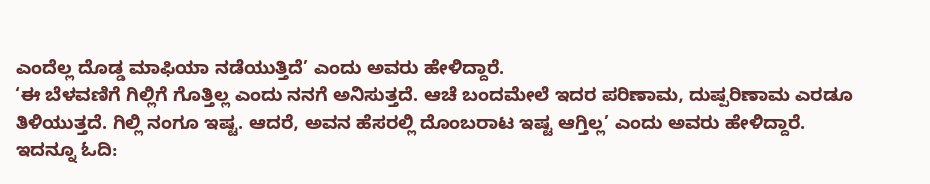ಎಂದೆಲ್ಲ ದೊಡ್ಡ ಮಾಫಿಯಾ ನಡೆಯುತ್ತಿದೆ’ ಎಂದು ಅವರು ಹೇಳಿದ್ದಾರೆ.
‘ಈ ಬೆಳವಣಿಗೆ ಗಿಲ್ಲಿಗೆ ಗೊತ್ತಿಲ್ಲ ಎಂದು ನನಗೆ ಅನಿಸುತ್ತದೆ. ಆಚೆ ಬಂದಮೇಲೆ ಇದರ ಪರಿಣಾಮ, ದುಷ್ಪರಿಣಾಮ ಎರಡೂ ತಿಳಿಯುತ್ತದೆ. ಗಿಲ್ಲಿ ನಂಗೂ ಇಷ್ಟ. ಆದರೆ, ಅವನ ಹೆಸರಲ್ಲಿ ದೊಂಬರಾಟ ಇಷ್ಟ ಆಗ್ತಿಲ್ಲ’ ಎಂದು ಅವರು ಹೇಳಿದ್ದಾರೆ.
ಇದನ್ನೂ ಓದಿ: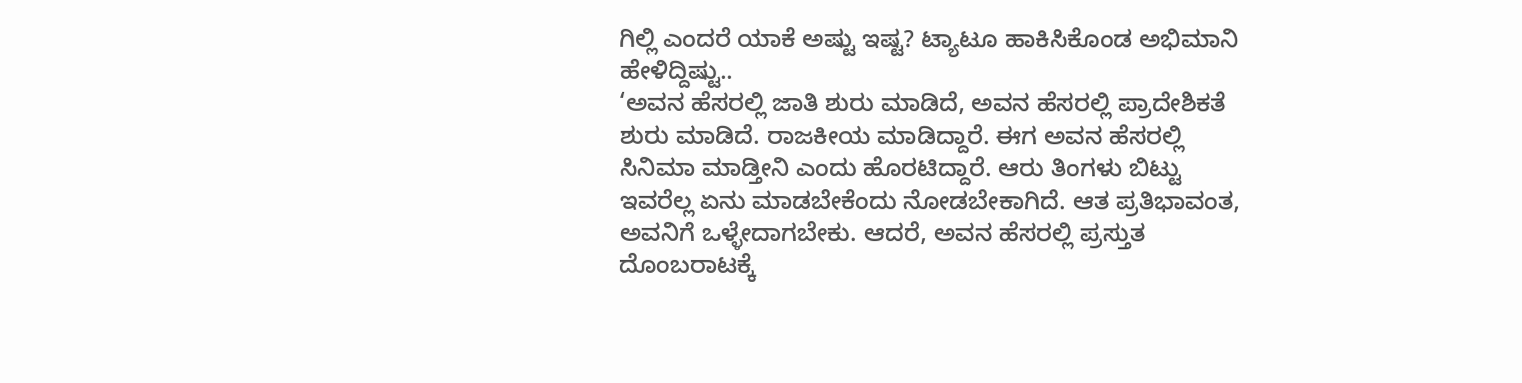ಗಿಲ್ಲಿ ಎಂದರೆ ಯಾಕೆ ಅಷ್ಟು ಇಷ್ಟ? ಟ್ಯಾಟೂ ಹಾಕಿಸಿಕೊಂಡ ಅಭಿಮಾನಿ ಹೇಳಿದ್ದಿಷ್ಟು..
‘ಅವನ ಹೆಸರಲ್ಲಿ ಜಾತಿ ಶುರು ಮಾಡಿದೆ, ಅವನ ಹೆಸರಲ್ಲಿ ಪ್ರಾದೇಶಿಕತೆ ಶುರು ಮಾಡಿದೆ. ರಾಜಕೀಯ ಮಾಡಿದ್ದಾರೆ. ಈಗ ಅವನ ಹೆಸರಲ್ಲಿ ಸಿನಿಮಾ ಮಾಡ್ತೀನಿ ಎಂದು ಹೊರಟಿದ್ದಾರೆ. ಆರು ತಿಂಗಳು ಬಿಟ್ಟು ಇವರೆಲ್ಲ ಏನು ಮಾಡಬೇಕೆಂದು ನೋಡಬೇಕಾಗಿದೆ. ಆತ ಪ್ರತಿಭಾವಂತ, ಅವನಿಗೆ ಒಳ್ಳೇದಾಗಬೇಕು. ಆದರೆ, ಅವನ ಹೆಸರಲ್ಲಿ ಪ್ರಸ್ತುತ ದೊಂಬರಾಟಕ್ಕೆ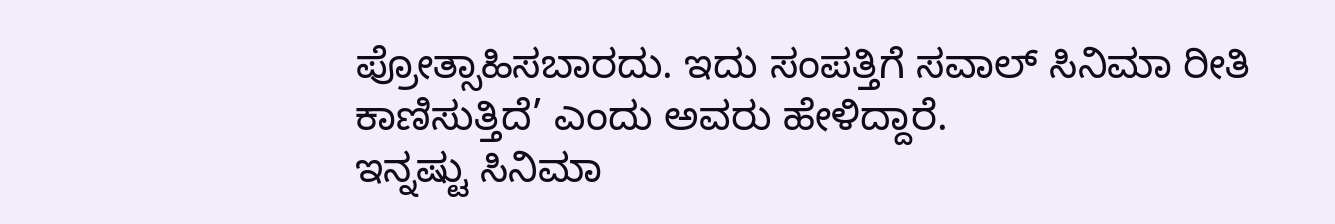ಪ್ರೋತ್ಸಾಹಿಸಬಾರದು. ಇದು ಸಂಪತ್ತಿಗೆ ಸವಾಲ್ ಸಿನಿಮಾ ರೀತಿ ಕಾಣಿಸುತ್ತಿದೆ’ ಎಂದು ಅವರು ಹೇಳಿದ್ದಾರೆ.
ಇನ್ನಷ್ಟು ಸಿನಿಮಾ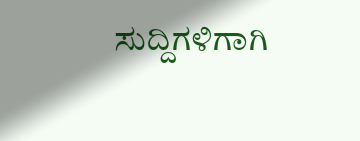ಸುದ್ದಿಗಳಿಗಾಗಿ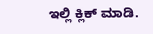ಇಲ್ಲಿ ಕ್ಲಿಕ್ ಮಾಡಿ.